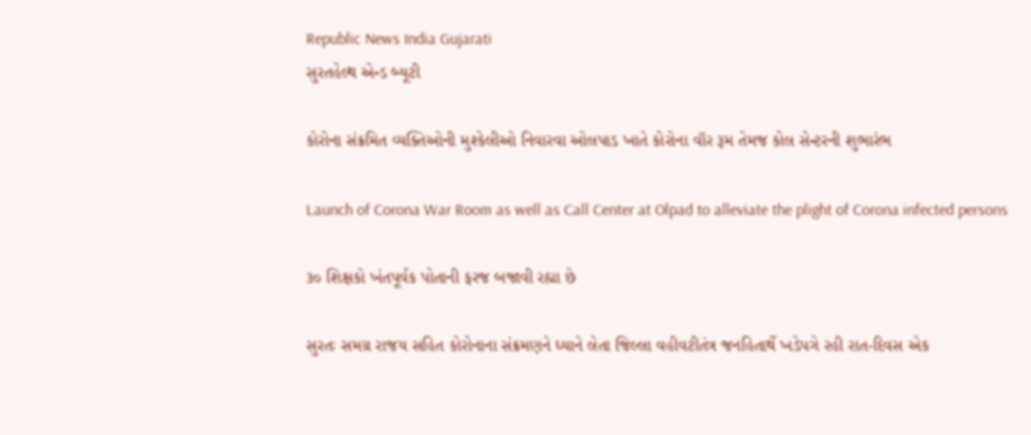Republic News India Gujarati
સુરતહેલ્થ એન્ડ બ્યૂટી

કોરોના સંક્રમિત વ્યક્તિઓની મુશ્કેલીઓ નિવારવા ઓલપાડ ખાતે કોરોના વૉર રૂમ તેમજ કોલ સેન્ટરની શુભારંભ

Launch of Corona War Room as well as Call Center at Olpad to alleviate the plight of Corona infected persons

૩૦ શિક્ષકો ખંતપૂર્વક પોતાની ફરજ બજાવી રહ્યા છે

સુરતઃ સમગ્ર રાજય સહિત કોરોનાના સંક્રમણને ધ્યાને લેતા જિલ્લા વહીવટીતંત્ર જનહિતાર્થે ખડેપગે રહી રાત-દિવસ એક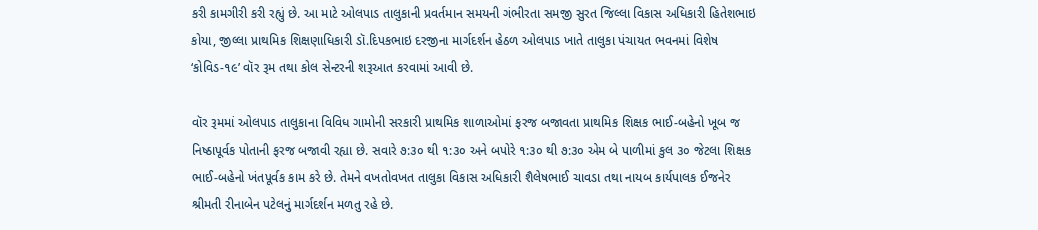કરી કામગીરી કરી રહ્યું છે. આ માટે ઓલપાડ તાલુકાની પ્રવર્તમાન સમયની ગંભીરતા સમજી સુરત જિલ્લા વિકાસ અધિકારી હિતેશભાઇ કોયા, જીલ્લા પ્રાથમિક શિક્ષણાધિકારી ડૉ.દિપકભાઇ દરજીના માર્ગદર્શન હેઠળ ઓલપાડ ખાતે તાલુકા પંચાયત ભવનમાં વિશેષ ‘કોવિડ-૧૯’ વૉર રૂમ તથા કોલ સેન્ટરની શરૂઆત કરવામાં આવી છે.

વૉર રૂમમાં ઓલપાડ તાલુકાના વિવિધ ગામોની સરકારી પ્રાથમિક શાળાઓમાં ફરજ બજાવતા પ્રાથમિક શિક્ષક ભાઈ-બહેનો ખૂબ જ નિષ્ઠાપૂર્વક પોતાની ફરજ બજાવી રહ્યા છે. સવારે ૭:૩૦ થી ૧:૩૦ અને બપોરે ૧:૩૦ થી ૭:૩૦ એમ બે પાળીમાં કુલ ૩૦ જેટલા શિક્ષક ભાઈ-બહેનો ખંતપૂર્વક કામ કરે છે. તેમને વખતોવખત તાલુકા વિકાસ અધિકારી શૈલેષભાઈ ચાવડા તથા નાયબ કાર્યપાલક ઈજનેર શ્રીમતી રીનાબેન પટેલનું માર્ગદર્શન મળતુ રહે છે.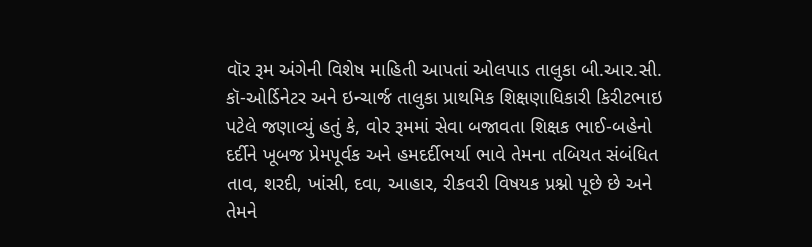વૉર રૂમ અંગેની વિશેષ માહિતી આપતાં ઓલપાડ તાલુકા બી.આર.સી. કૉ-ઓર્ડિનેટર અને ઇન્ચાર્જ તાલુકા પ્રાથમિક શિક્ષણાધિકારી કિરીટભાઇ પટેલે જણાવ્યું હતું કે, વોર રૂમમાં સેવા બજાવતા શિક્ષક ભાઈ-બહેનો દર્દીને ખૂબજ પ્રેમપૂર્વક અને હમદર્દીભર્યા ભાવે તેમના તબિયત સંબંધિત તાવ, શરદી, ખાંસી, દવા, આહાર, રીકવરી વિષયક પ્રશ્નો પૂછે છે અને તેમને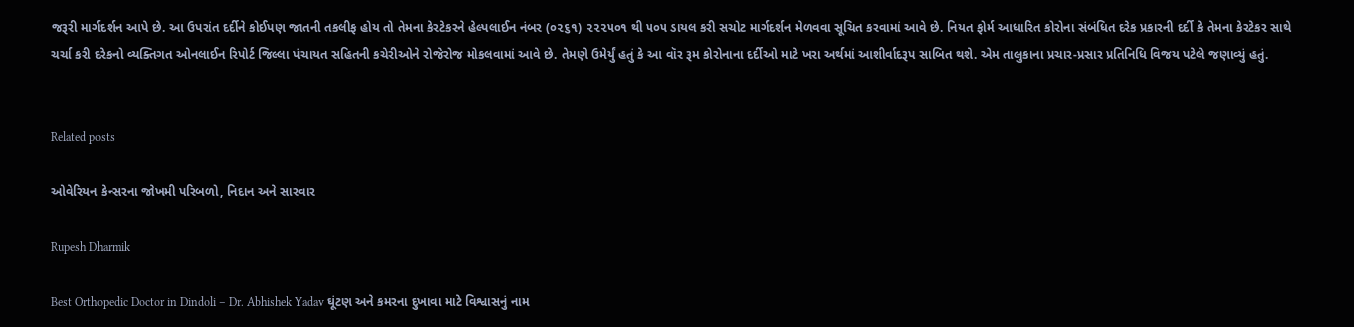જરૂરી માર્ગદર્શન આપે છે. આ ઉપરાંત દર્દીને કોઈપણ જાતની તકલીફ હોય તો તેમના કેરટેકરને હેલ્પલાઈન નંબર (૦૨૬૧) ૨૨૨૫૦૧ થી ૫૦૫ ડાયલ કરી સચોટ માર્ગદર્શન મેળવવા સૂચિત કરવામાં આવે છે. નિયત ફોર્મ આધારિત કોરોના સંબંધિત દરેક પ્રકારની દર્દી કે તેમના કેરટેકર સાથે ચર્ચા કરી દરેકનો વ્યક્તિગત ઓનલાઈન રિપોર્ટ જિલ્લા પંચાયત સહિતની કચેરીઓને રોજેરોજ મોકલવામાં આવે છે. તેમણે ઉમેર્યું હતું કે આ વૉર રૂમ કોરોનાના દર્દીઓ માટે ખરા અર્થમાં આશીર્વાદરૂપ સાબિત થશે. એમ તાલુકાના પ્રચાર-પ્રસાર પ્રતિનિધિ વિજય પટેલે જણાવ્યું હતું.


Related posts

ઓવેરિયન કેન્સરના જોખમી પરિબળો, નિદાન અને સારવાર

Rupesh Dharmik

Best Orthopedic Doctor in Dindoli – Dr. Abhishek Yadav ઘૂંટણ અને કમરના દુખાવા માટે વિશ્વાસનું નામ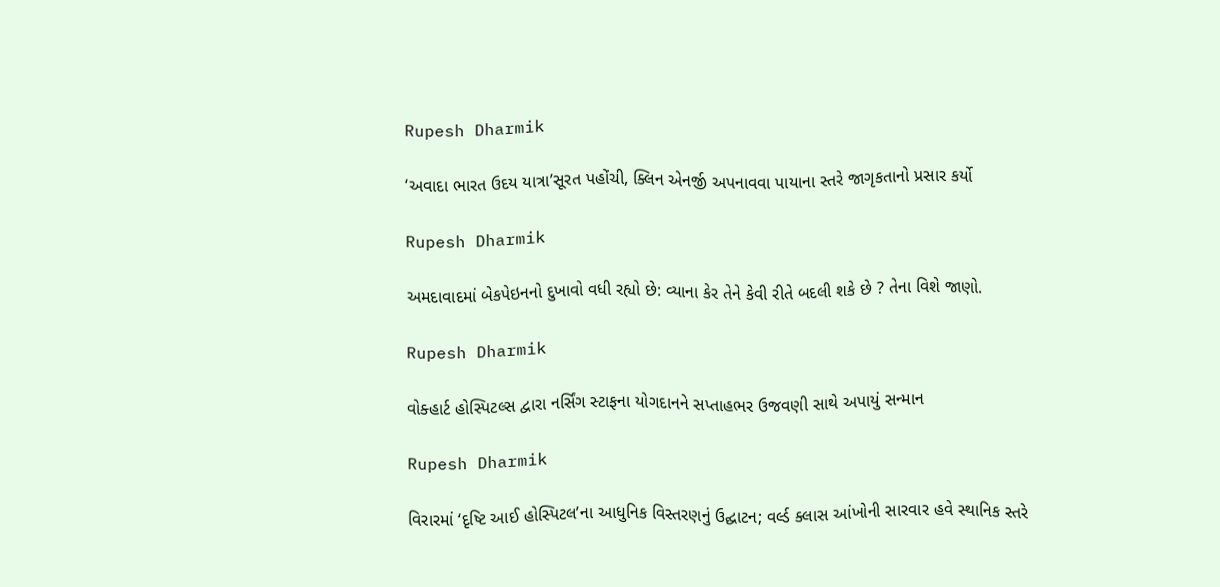Rupesh Dharmik

‘અવાદા ભારત ઉદય યાત્રા’સૂરત પહોંચી, ક્લિન એનર્જી અપનાવવા પાયાના સ્તરે જાગૃકતાનો પ્રસાર કર્યો

Rupesh Dharmik

અમદાવાદમાં બેકપેઇનનો દુખાવો વધી રહ્યો છે: વ્યાના કેર તેને કેવી રીતે બદલી શકે છે ? તેના વિશે જાણો.

Rupesh Dharmik

વોક્હાર્ટ હોસ્પિટલ્સ દ્વારા નર્સિંગ સ્ટાફના યોગદાનને સપ્તાહભર ઉજવણી સાથે અપાયું સન્માન

Rupesh Dharmik

વિરારમાં ‘દૃષ્ટિ આઈ હોસ્પિટલ’ના આધુનિક વિસ્તરણનું ઉદ્ઘાટન; વર્લ્ડ ક્લાસ આંખોની સારવાર હવે સ્થાનિક સ્તરે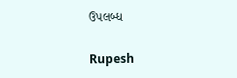ઉપલબ્ધ

Rupesh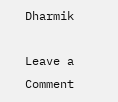Dharmik

Leave a Comment